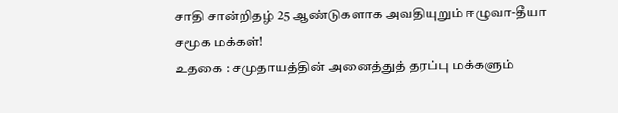சாதி சான்றிதழ் 25 ஆண்டுகளாக அவதியுறும் ஈழுவா-தீயா சமூக மக்கள்!
உதகை : சமுதாயத்தின் அனைத்துத் தரப்பு மக்களும்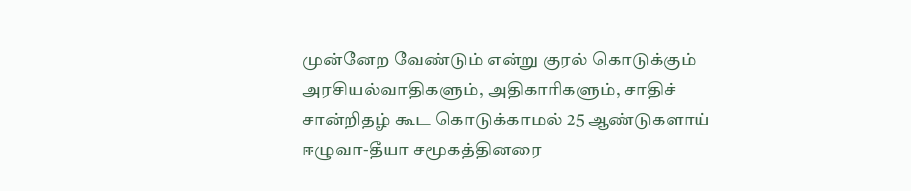முன்னேற வேண்டும் என்று குரல் கொடுக்கும் அரசியல்வாதிகளும், அதிகாரிகளும், சாதிச் சான்றிதழ் கூட கொடுக்காமல் 25 ஆண்டுகளாய் ஈழுவா-தீயா சமூகத்தினரை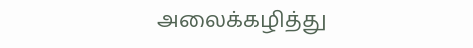அலைக்கழித்து